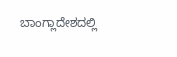ಬಾಂಗ್ಲಾದೇಶದಲ್ಲಿ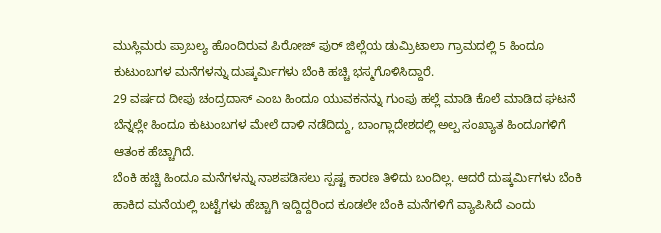ಮುಸ್ಲಿಮರು ಪ್ರಾಬಲ್ಯ ಹೊಂದಿರುವ ಪಿರೋಜ್ ಪುರ್ ಜಿಲ್ಲೆಯ ಡುಮ್ರಿಟಾಲಾ ಗ್ರಾಮದಲ್ಲಿ 5 ಹಿಂದೂ ಕುಟುಂಬಗಳ ಮನೆಗಳನ್ನು ದುಷ್ಕರ್ಮಿಗಳು ಬೆಂಕಿ ಹಚ್ಚಿ ಭಸ್ಮಗೊಳಿಸಿದ್ದಾರೆ.
29 ವರ್ಷದ ದೀಪು ಚಂದ್ರದಾಸ್ ಎಂಬ ಹಿಂದೂ ಯುವಕನನ್ನು ಗುಂಪು ಹಲ್ಲೆ ಮಾಡಿ ಕೊಲೆ ಮಾಡಿದ ಘಟನೆ ಬೆನ್ನಲ್ಲೇ ಹಿಂದೂ ಕುಟುಂಬಗಳ ಮೇಲೆ ದಾಳಿ ನಡೆದಿದ್ದು, ಬಾಂಗ್ಲಾದೇಶದಲ್ಲಿ ಅಲ್ಪ ಸಂಖ್ಯಾತ ಹಿಂದೂಗಳಿಗೆ ಆತಂಕ ಹೆಚ್ಚಾಗಿದೆ.
ಬೆಂಕಿ ಹಚ್ಚಿ ಹಿಂದೂ ಮನೆಗಳನ್ನು ನಾಶಪಡಿಸಲು ಸ್ಪಷ್ಟ ಕಾರಣ ತಿಳಿದು ಬಂದಿಲ್ಲ. ಆದರೆ ದುಷ್ಕರ್ಮಿಗಳು ಬೆಂಕಿ ಹಾಕಿದ ಮನೆಯಲ್ಲಿ ಬಟ್ಟೆಗಳು ಹೆಚ್ಚಾಗಿ ಇದ್ದಿದ್ದರಿಂದ ಕೂಡಲೇ ಬೆಂಕಿ ಮನೆಗಳಿಗೆ ವ್ಯಾಪಿಸಿದೆ ಎಂದು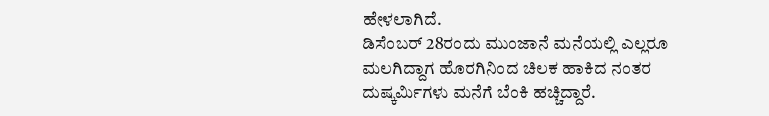ಹೇಳಲಾಗಿದೆ.
ಡಿಸೆಂಬರ್ 28ರಂದು ಮುಂಜಾನೆ ಮನೆಯಲ್ಲಿ ಎಲ್ಲರೂ ಮಲಗಿದ್ದಾಗ ಹೊರಗಿನಿಂದ ಚಿಲಕ ಹಾಕಿದ ನಂತರ ದುಷ್ಕರ್ಮಿಗಳು ಮನೆಗೆ ಬೆಂಕಿ ಹಚ್ಚಿದ್ದಾರೆ.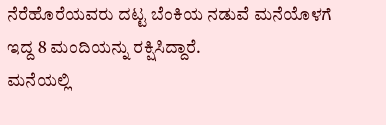ನೆರೆಹೊರೆಯವರು ದಟ್ಟ ಬೆಂಕಿಯ ನಡುವೆ ಮನೆಯೊಳಗೆ ಇದ್ದ 8 ಮಂದಿಯನ್ನು ರಕ್ಷಿಸಿದ್ದಾರೆ.
ಮನೆಯಲ್ಲಿ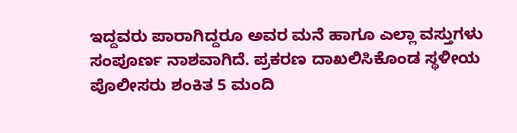ಇದ್ದವರು ಪಾರಾಗಿದ್ದರೂ ಅವರ ಮನೆ ಹಾಗೂ ಎಲ್ಲಾ ವಸ್ತುಗಳು ಸಂಪೂರ್ಣ ನಾಶವಾಗಿದೆ. ಪ್ರಕರಣ ದಾಖಲಿಸಿಕೊಂಡ ಸ್ಥಳೀಯ ಪೊಲೀಸರು ಶಂಕಿತ 5 ಮಂದಿ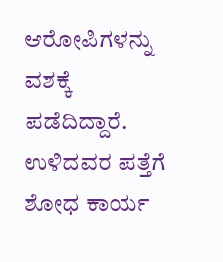ಆರೋಪಿಗಳನ್ನು ವಶಕ್ಕೆ ಪಡೆದಿದ್ದಾರೆ. ಉಳಿದವರ ಪತ್ತೆಗೆ ಶೋಧ ಕಾರ್ಯ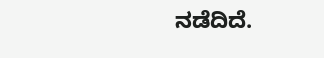ನಡೆದಿದೆ.